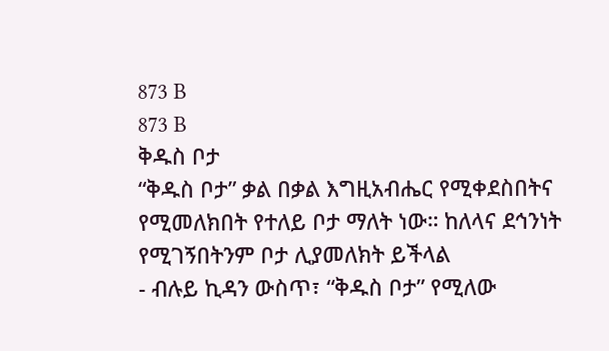873 B
873 B
ቅዱስ ቦታ
“ቅዱስ ቦታ” ቃል በቃል እግዚአብሔር የሚቀደስበትና የሚመለክበት የተለይ ቦታ ማለት ነው። ከለላና ደኅንነት የሚገኝበትንም ቦታ ሊያመለክት ይችላል
- ብሉይ ኪዳን ውስጥ፣ “ቅዱስ ቦታ” የሚለው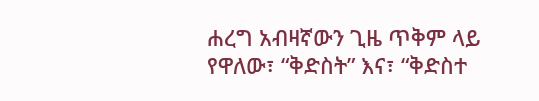ሐረግ አብዛኛውን ጊዜ ጥቅም ላይ የዋለው፣ “ቅድስት” እና፣ “ቅድስተ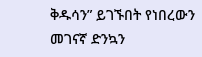ቅዱሳን” ይገኙበት የነበረውን መገናኛ ድንኳን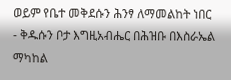ወይም የቤተ መቅደሱን ሕንፃ ለማመልከት ነበር
- ቅዱሱን ቦታ እግዚአብሔር በሕዝቡ በእስራኤል ማካከል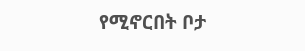የሚኖርበት ቦታ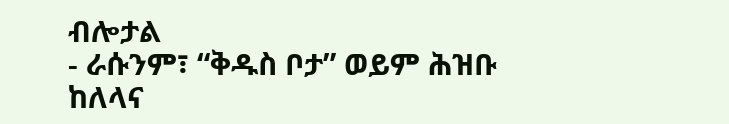ብሎታል
- ራሱንም፣ “ቅዱስ ቦታ” ወይም ሕዝቡ ከለላና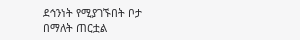ደኅንነት የሚያገኙበት ቦታ በማለት ጠርቷል